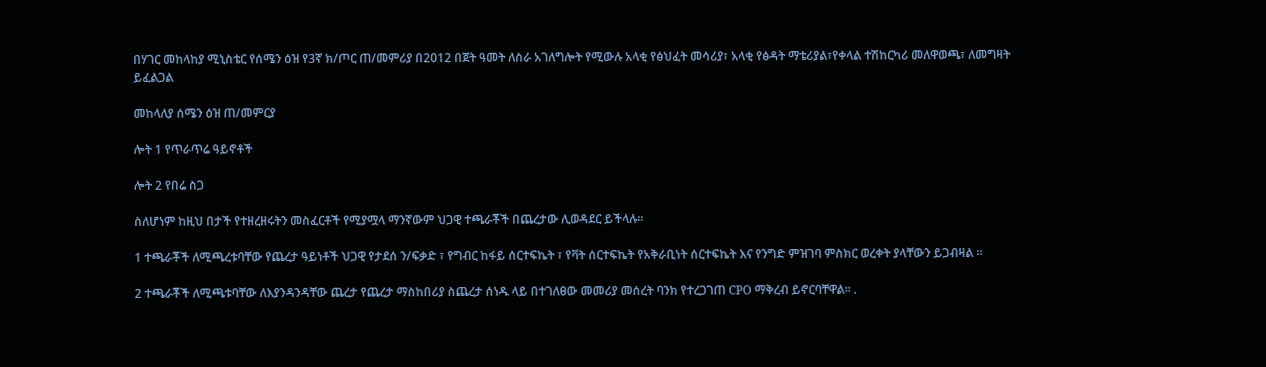በሃገር መከላከያ ሚኒስቴር የሰሜን ዕዝ የ3ኛ ክ/ጦር ጠ/መምሪያ በ2012 በጀት ዓመት ለስራ አገለግሎት የሚውሉ አላቂ የፅህፈት መሳሪያ፣ አላቂ የፅዳት ማቴሪያል፣የቀላል ተሽከርካሪ መለዋወጫ፣ ለመግዛት ይፈልጋል

መከላለያ ሰሜን ዕዝ ጠ/መምርያ

ሎት 1 የጥራጥሬ ዓይኖቶች

ሎት 2 የበሬ ስጋ

ስለሆነም ከዚህ በታች የተዘረዘሩትን መስፈርቶች የሚያሟላ ማንኛውም ህጋዊ ተጫራቾች በጨረታው ሊወዳደር ይችላሉ።

1 ተጫራቾች ለሚጫረቱባቸው የጨረታ ዓይነቶች ህጋዊ የታደሰ ን/ፍቃድ ፣ የግብር ከፋይ ሰርተፍኬት ፣ የቫት ሰርተፍኬት የአቅራቢነት ሰርተፍኬት እና የንግድ ምዝገባ ምስክር ወረቀት ያላቸውን ይጋብዛል ።

2 ተጫራቾች ለሚጫቱባቸው ለእያንዳንዳቸው ጨረታ የጨረታ ማስከበሪያ ስጨረታ ሰነዱ ላይ በተገለፀው መመሪያ መሰረት ባንክ የተረጋገጠ CPO ማቅረብ ይኖርባቸዋል፡፡ .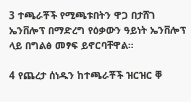3 ተጫራቾች የሚጫቱበትን ዋጋ በታሸገ ኤንቨሎፕ በማድረግ የዕቃውን ዓይነት ኤንቨሎፕ ላይ በግልፅ መፃፍ ይኖርባቸዋል።

4 የጨረታ ሰነዱን ከተጫራቾች ዝርዝር ቐ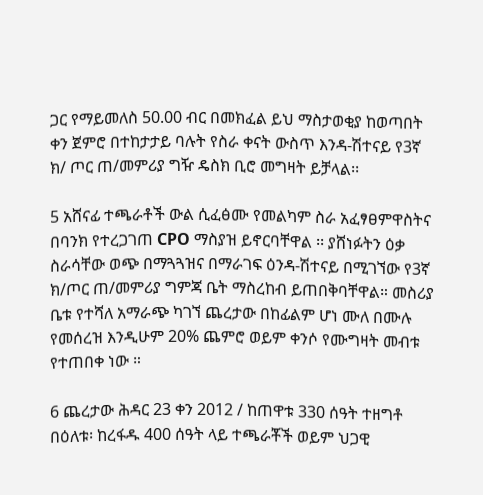ጋር የማይመለስ 50.00 ብር በመክፈል ይህ ማስታወቂያ ከወጣበት ቀን ጀምሮ በተከታታይ ባሉት የስራ ቀናት ውስጥ እንዳ-ሽተናይ የ3ኛ ክ/ ጦር ጠ/መምሪያ ግዥ ዴስክ ቢሮ መግዛት ይቻላል፡፡

5 አሸናፊ ተጫራቶች ውል ሲፈፅሙ የመልካም ስራ አፈፃፀምዋስትና በባንክ የተረጋገጠ CPO ማስያዝ ይኖርባቸዋል ፡፡ ያሸነፉትን ዕቃ ስራሳቸው ወጭ በማጓጓዝና በማራገፍ ዕንዳ-ሽተናይ በሚገኘው የ3ኛ ክ/ጦር ጠ/መምሪያ ግምጃ ቤት ማስረከብ ይጠበቅባቸዋል። መስሪያ ቤቱ የተሻለ አማራጭ ካገኘ ጨረታው በከፊልም ሆነ ሙለ በሙሉ የመሰረዝ እንዲሁም 20% ጨምሮ ወይም ቀንሶ የሙግዛት መብቱ የተጠበቀ ነው ።

6 ጨረታው ሕዳር 23 ቀን 2012 / ከጠዋቱ 330 ሰዓት ተዘግቶ በዕለቱ፡ ከረፋዱ 400 ሰዓት ላይ ተጫራቾች ወይም ህጋዊ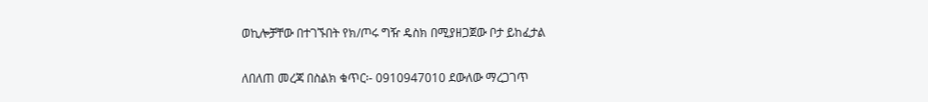ወኪሎቻቸው በተገኙበት የክ/ጦሩ ግዥ ዴስክ በሚያዘጋጀው ቦታ ይከፈታል

ለበለጠ መረጃ በስልክ ቁጥር፡- 0910947010 ደውለው ማረጋገጥ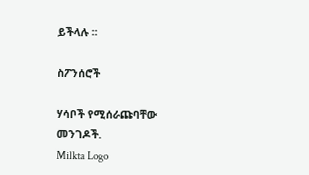ይችላሉ ፡፡

ስፖንሰሮች

ሃሳቦች የሚሰራጩባቸው መንገዶች.
Milkta Logo